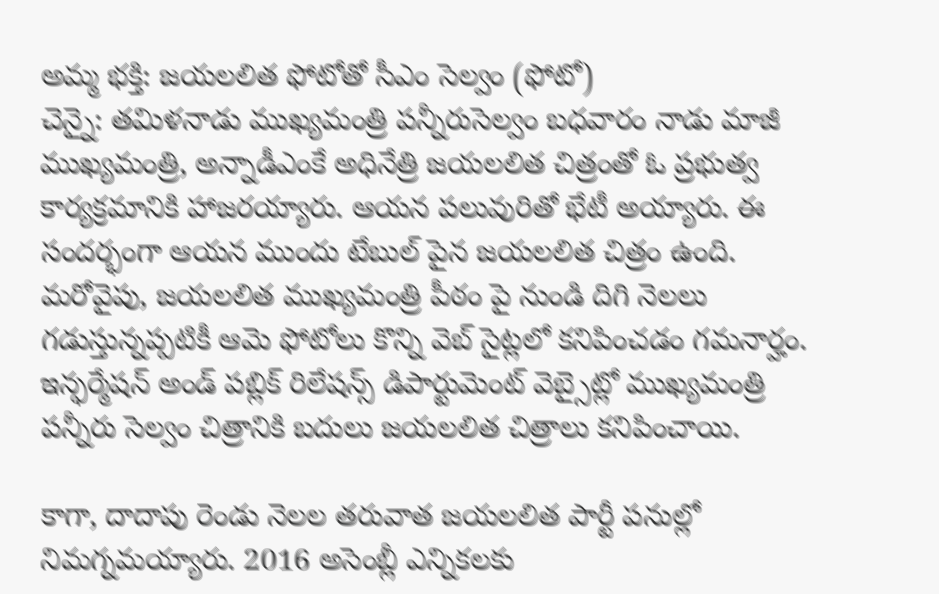అమ్మ భక్తి: జయలలిత ఫోటోతో సీఎం సెల్వం (ఫోటో)
చెన్నై: తమిళనాడు ముఖ్యమంత్రి పన్నీరుసెల్వం బధవారం నాడు మాజీ ముఖ్యమంత్రి, అన్నాడీఎంకే అధినేత్రి జయలలిత చిత్రంతో ఓ ప్రభుత్వ కార్యక్రమానికి హాజరయ్యారు. ఆయన పలువురితో భేటీ అయ్యారు. ఈ సందర్భంగా ఆయన ముందు టేబుల్ పైన జయలలిత చిత్రం ఉంది.
మరోవైపు, జయలలిత ముఖ్యమంత్రి పీఠం పై నుండి దిగి నెలలు గడుస్తున్నప్పటికీ ఆమె ఫోటోలు కొన్ని వెబ్ సైట్లలో కనిపించడం గమనార్హం. ఇన్ఫర్మేషన్ అండ్ పబ్లిక్ రిలేషన్స్ డిపార్టుమెంట్ వెబ్సైట్లో ముఖ్యమంత్రి పన్నీరు సెల్వం చిత్రానికి బదులు జయలలిత చిత్రాలు కనిపించాయి.

కాగా, దాదాపు రెండు నెలల తరువాత జయలలిత పార్టీ పనుల్లో నిమగ్నమయ్యారు. 2016 అసెంబ్లీ ఎన్నికలకు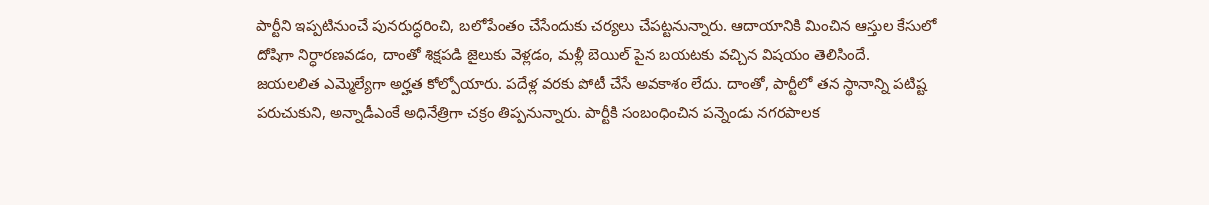పార్టీని ఇప్పటినుంచే పునరుద్ధరించి, బలోపేంతం చేసేందుకు చర్యలు చేపట్టనున్నారు. ఆదాయానికి మించిన ఆస్తుల కేసులో దోషిగా నిర్ధారణవడం, దాంతో శిక్షపడి జైలుకు వెళ్లడం, మళ్లీ బెయిల్ పైన బయటకు వచ్చిన విషయం తెలిసిందే.
జయలలిత ఎమ్మెల్యేగా అర్హత కోల్పోయారు. పదేళ్ల వరకు పోటీ చేసే అవకాశం లేదు. దాంతో, పార్టీలో తన స్థానాన్ని పటిష్ట పరుచుకుని, అన్నాడీఎంకే అధినేత్రిగా చక్రం తిప్పనున్నారు. పార్టీకి సంబంధించిన పన్నెండు నగరపాలక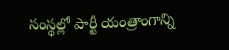సంస్థల్లో పార్టీ యంత్రాంగాన్ని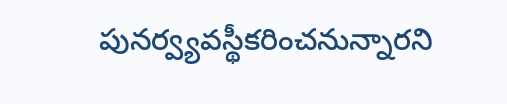పునర్వ్యవస్థీకరించనున్నారని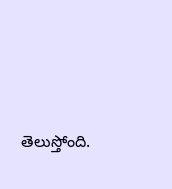తెలుస్తోంది.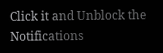Click it and Unblock the Notifications